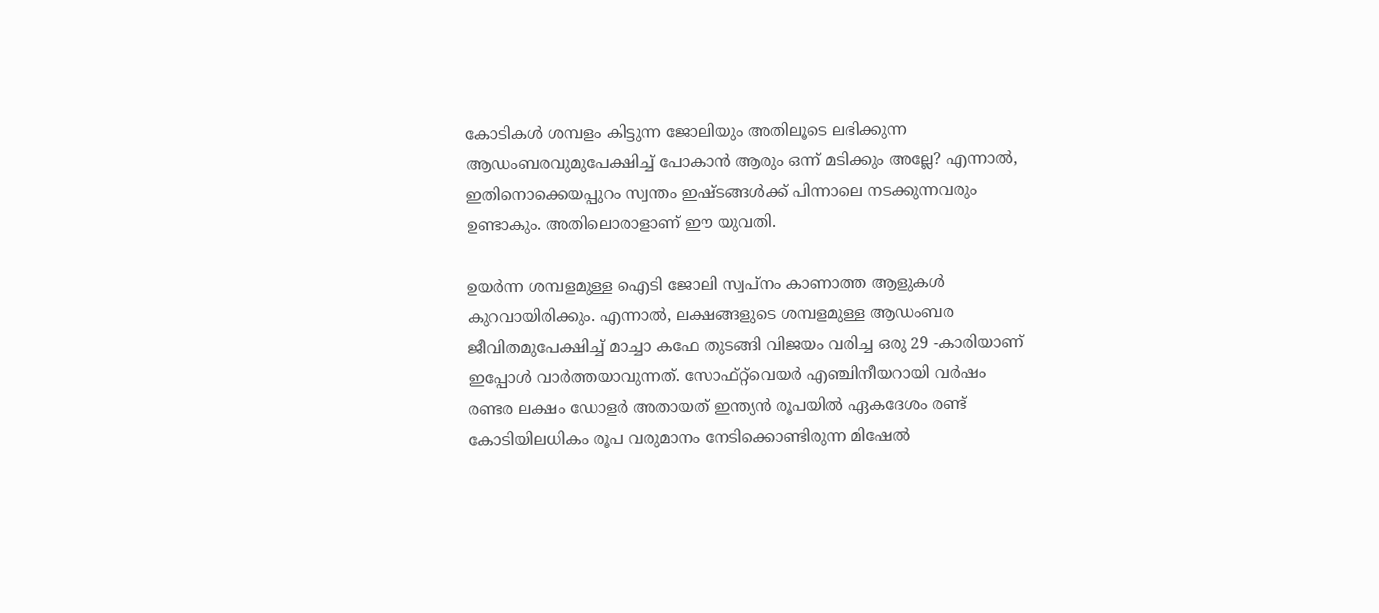കോടികൾ ശമ്പളം കിട്ടുന്ന ജോലിയും അതിലൂടെ ലഭിക്കുന്ന ആഡംബരവുമുപേക്ഷിച്ച് പോകാൻ ആരും ഒന്ന് മടിക്കും അല്ലേ? എന്നാൽ, ഇതിനൊക്കെയപ്പുറം സ്വന്തം ഇഷ്ടങ്ങൾക്ക് പിന്നാലെ നടക്കുന്നവരും ഉണ്ടാകും. അതിലൊരാളാണ് ഈ യുവതി.

ഉയർന്ന ശമ്പളമുള്ള ഐടി ജോലി സ്വപ്നം കാണാത്ത ആളുകൾ കുറവായിരിക്കും. എന്നാൽ, ലക്ഷങ്ങളുടെ ശമ്പളമുള്ള ആഡംബര ജീവിതമുപേക്ഷിച്ച് മാച്ചാ കഫേ തുടങ്ങി വിജയം വരിച്ച ഒരു 29 -കാരിയാണ് ഇപ്പോൾ വാർത്തയാവുന്നത്. സോഫ്റ്റ്‌വെയർ എഞ്ചിനീയറായി വർഷം രണ്ടര ലക്ഷം ഡോളർ അതായത് ഇന്ത്യൻ രൂപയിൽ ഏകദേശം രണ്ട് കോടിയിലധികം രൂപ വരുമാനം നേടിക്കൊണ്ടിരുന്ന മിഷേൽ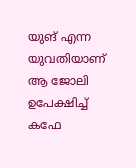യുങ് എന്ന യുവതിയാണ് ആ ജോലി ഉപേക്ഷിച്ച് കഫേ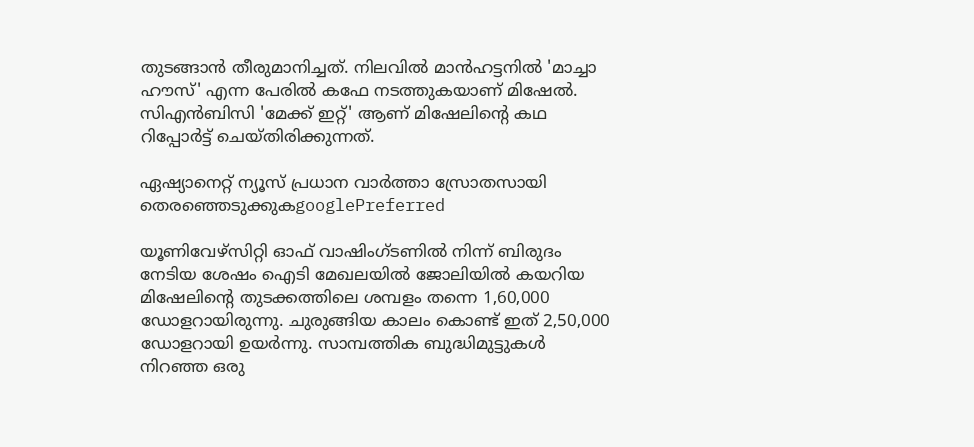തുടങ്ങാൻ തീരുമാനിച്ചത്. നിലവിൽ മാൻഹട്ടനിൽ 'മാച്ചാ ഹൗസ്' എന്ന പേരിൽ കഫേ നടത്തുകയാണ് മിഷേൽ. സിഎൻബിസി 'മേക്ക് ഇറ്റ്' ആണ് മിഷേലിന്റെ കഥ റിപ്പോർട്ട് ചെയ്തിരിക്കുന്നത്.

ഏഷ്യാനെറ്റ് ന്യൂസ് പ്രധാന വാർത്താ സ്രോതസായി തെരഞ്ഞെടുക്കുകgooglePreferred

യൂണിവേഴ്സിറ്റി ഓഫ് വാഷിംഗ്ടണിൽ നിന്ന് ബിരുദം നേടിയ ശേഷം ഐടി മേഖലയിൽ ജോലിയിൽ കയറിയ മിഷേലിന്റെ തുടക്കത്തിലെ ശമ്പളം തന്നെ 1,60,000 ഡോളറായിരുന്നു. ചുരുങ്ങിയ കാലം കൊണ്ട് ഇത് 2,50,000 ഡോളറായി ഉയർന്നു. സാമ്പത്തിക ബുദ്ധിമുട്ടുകൾ നിറഞ്ഞ ഒരു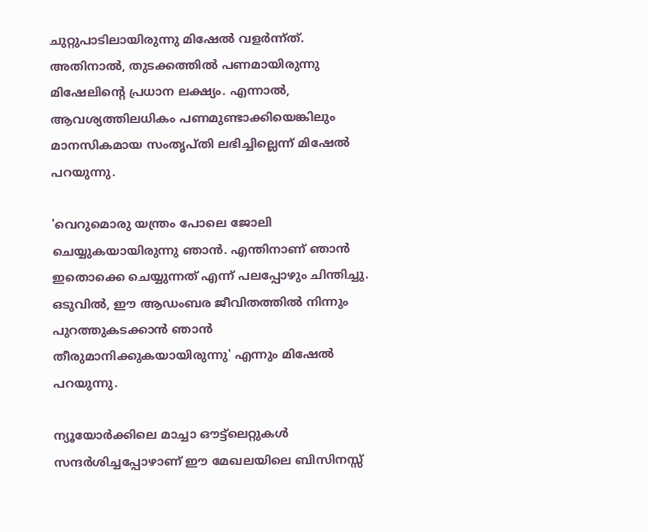ചുറ്റുപാടിലായിരുന്നു മിഷേൽ വളർന്ന്ത്. അതിനാൽ, തുടക്കത്തിൽ പണമായിരുന്നു മിഷേലിന്റെ പ്രധാന ലക്ഷ്യം. എന്നാൽ, ആവശ്യത്തിലധികം പണമുണ്ടാക്കിയെങ്കിലും മാനസികമായ സംതൃപ്തി ലഭിച്ചില്ലെന്ന് മിഷേൽ പറയുന്നു.

'വെറുമൊരു യന്ത്രം പോലെ ജോലി ചെയ്യുകയായിരുന്നു ഞാൻ. എന്തിനാണ് ഞാൻ ഇതൊക്കെ ചെയ്യുന്നത് എന്ന് പലപ്പോഴും ചിന്തിച്ചു. ഒടുവിൽ, ഈ ആഡംബര ജീവിതത്തിൽ നിന്നും പുറത്തുകടക്കാൻ ഞാൻ തീരുമാനിക്കുകയായിരുന്നു' എന്നും മിഷേൽ പറയുന്നു.

ന്യൂയോർക്കിലെ മാച്ചാ ഔട്ട്ലെറ്റുകൾ സന്ദർശിച്ചപ്പോഴാണ് ഈ മേഖലയിലെ ബിസിനസ്സ്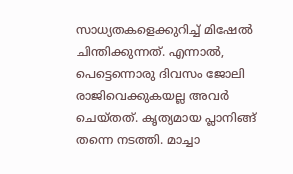സാധ്യതകളെക്കുറിച്ച് മിഷേൽ ചിന്തിക്കുന്നത്. എന്നാൽ, പെട്ടെന്നൊരു ദിവസം ജോലി രാജിവെക്കുകയല്ല അവർ ചെയ്തത്. കൃത്യമായ പ്ലാനിങ്ങ് തന്നെ നടത്തി. മാച്ചാ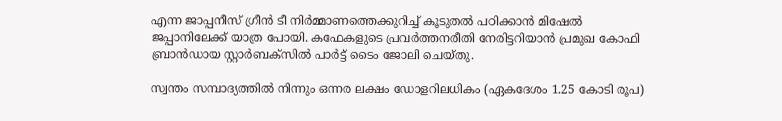എന്ന ജാപ്പനീസ് ഗ്രീൻ ടീ നിർമ്മാണത്തെക്കുറിച്ച് കൂടുതൽ പഠിക്കാൻ മിഷേൽ ജപ്പാനിലേക്ക് യാത്ര പോയി. കഫേകളുടെ പ്രവർത്തനരീതി നേരിട്ടറിയാൻ പ്രമുഖ കോഫി ബ്രാൻഡായ സ്റ്റാർബക്സിൽ പാർട്ട് ടൈം ജോലി ചെയ്തു.

സ്വന്തം സമ്പാദ്യത്തിൽ നിന്നും ഒന്നര ലക്ഷം ഡോളറിലധികം (ഏകദേശം 1.25 കോടി രൂപ)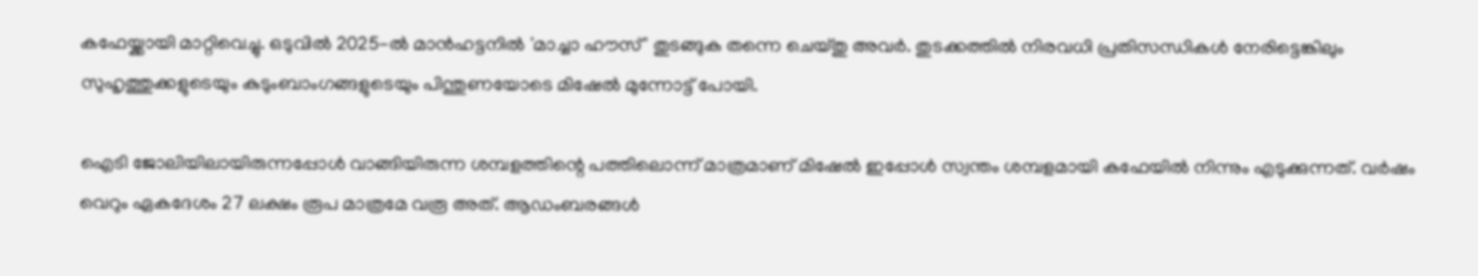കഫേയ്ക്കായി മാറ്റിവെച്ചു. ഒടുവിൽ 2025-ൽ മാൻഹട്ടനിൽ 'മാച്ചാ ഹൗസ്' തുടങ്ങുക തന്നെ ചെയ്തു അവർ. തുടക്കത്തിൽ നിരവധി പ്രതിസന്ധികൾ നേരിട്ടെങ്കിലും സുഹൃത്തുക്കളുടെയും കുടുംബാംഗങ്ങളുടെയും പിന്തുണയോടെ മിഷേൽ മുന്നോട്ട് പോയി.

ഐടി ജോലിയിലായിരുന്നപ്പോൾ വാങ്ങിയിരുന്ന ശമ്പളത്തിന്റെ പത്തിലൊന്ന് മാത്രമാണ് മിഷേൽ ഇപ്പോൾ സ്വന്തം ശമ്പളമായി കഫേയിൽ നിന്നും എടുക്കുന്നത്. വർഷം വെറും ഏകദേശം 27 ലക്ഷം രൂപ മാത്രമേ വരൂ അത്. ആഡംബരങ്ങൾ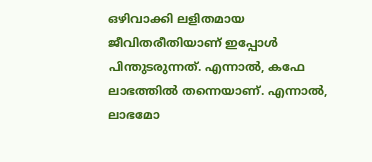ഒഴിവാക്കി ലളിതമായ ജീവിതരീതിയാണ് ഇപ്പോൾ പിന്തുടരുന്നത്. എന്നാൽ, കഫേ ലാഭത്തിൽ തന്നെയാണ്. എന്നാൽ, ലാഭമോ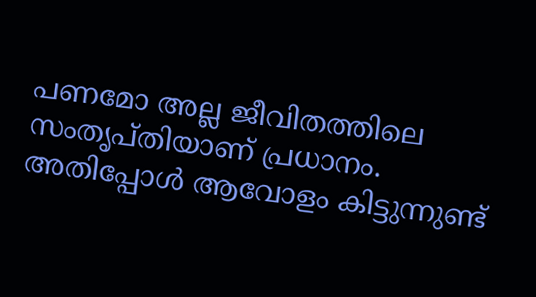പണമോ അല്ല ജീവിതത്തിലെ സംതൃപ്തിയാണ് പ്രധാനം. അതിപ്പോൾ ആവോളം കിട്ടുന്നുണ്ട്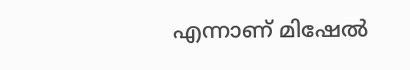എന്നാണ് മിഷേൽ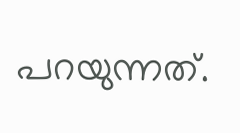പറയുന്നത്.